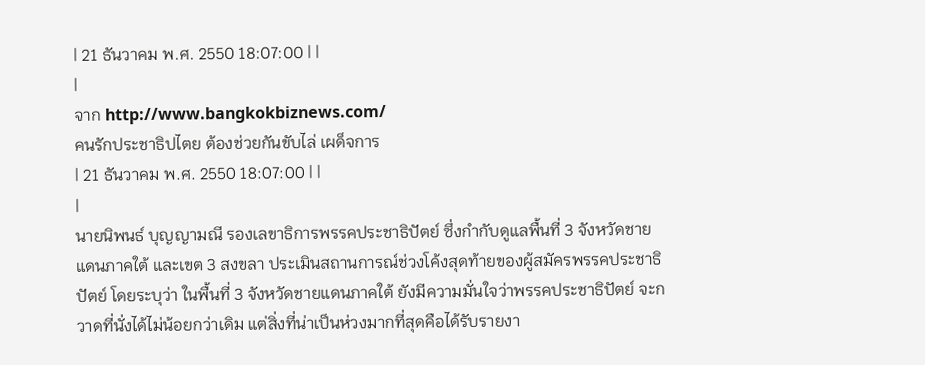| 21 ธันวาคม พ.ศ. 2550 18:07:00 | |
|
จาก http://www.bangkokbiznews.com/
คนรักประชาธิปไตย ต้องช่วยกันขับไล่ เผด็จการ
| 21 ธันวาคม พ.ศ. 2550 18:07:00 | |
|
นายนิพนธ์ บุญญามณี รองเลขาธิการพรรคประชาธิปัตย์ ซึ่งกำกับดูแลพื้นที่ 3 จังหวัดชายแดนภาคใต้ และเขต 3 สงขลา ประเมินสถานการณ์ช่วงโค้งสุดท้ายของผู้สมัครพรรคประชาธิปัตย์ โดยระบุว่า ในพื้นที่ 3 จังหวัดชายแดนภาคใต้ ยังมีความมั่นใจว่าพรรคประชาธิปัตย์ จะกวาดที่นั่งได้ไม่น้อยกว่าเดิม แต่สิ่งที่น่าเป็นห่วงมากที่สุดคือได้รับรายงา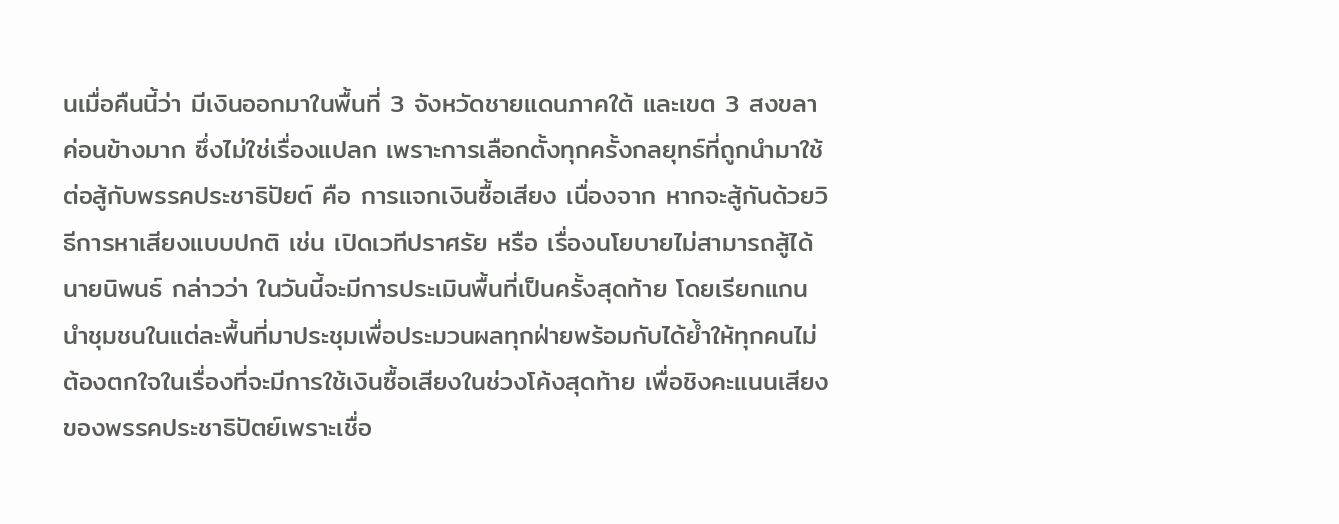นเมื่อคืนนี้ว่า มีเงินออกมาในพื้นที่ 3 จังหวัดชายแดนภาคใต้ และเขต 3 สงขลา ค่อนข้างมาก ซึ่งไม่ใช่เรื่องแปลก เพราะการเลือกตั้งทุกครั้งกลยุทธ์ที่ถูกนำมาใช้ต่อสู้กับพรรคประชาธิปัยต์ คือ การแจกเงินซื้อเสียง เนื่องจาก หากจะสู้กันด้วยวิธีการหาเสียงแบบปกติ เช่น เปิดเวทีปราศรัย หรือ เรื่องนโยบายไม่สามารถสู้ได้
นายนิพนธ์ กล่าวว่า ในวันนี้จะมีการประเมินพื้นที่เป็นครั้งสุดท้าย โดยเรียกแกนนำชุมชนในแต่ละพื้นที่มาประชุมเพื่อประมวนผลทุกฝ่ายพร้อมกับได้ย้ำให้ทุกคนไม่ต้องตกใจในเรื่องที่จะมีการใช้เงินซื้อเสียงในช่วงโค้งสุดท้าย เพื่อชิงคะแนนเสียงของพรรคประชาธิปัตย์เพราะเชื่อ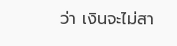ว่า เงินจะไม่สา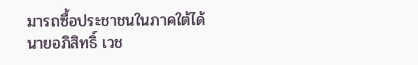มารถซื้อประชาชนในภาคใต้ได้
นายอภิสิทธิ์ เวช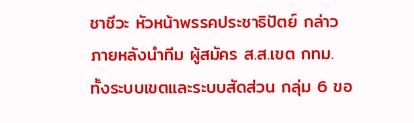ชาชีวะ หัวหน้าพรรคประชาธิปัตย์ กล่าวภายหลังนำทีม ผู้สมัคร ส.ส.เขต กทม. ทั้งระบบเขตและระบบสัดส่วน กลุ่ม 6 ขอ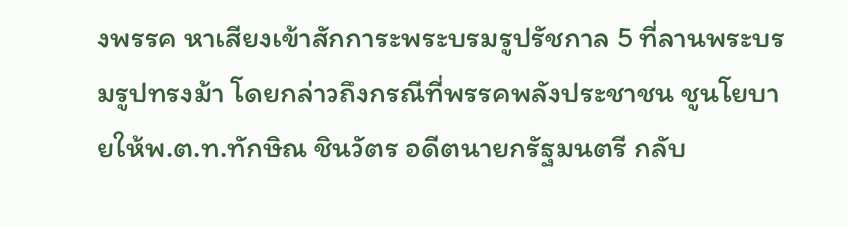งพรรค หาเสียงเข้าสักการะพระบรมรูปรัชกาล 5 ที่ลานพระบรมรูปทรงม้า โดยกล่าวถึงกรณีที่พรรคพลังประชาชน ชูนโยบายให้พ.ต.ท.ทักษิณ ชินวัตร อดีตนายกรัฐมนตรี กลับ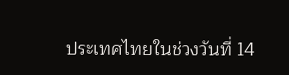ประเทศไทยในช่วงวันที่ 14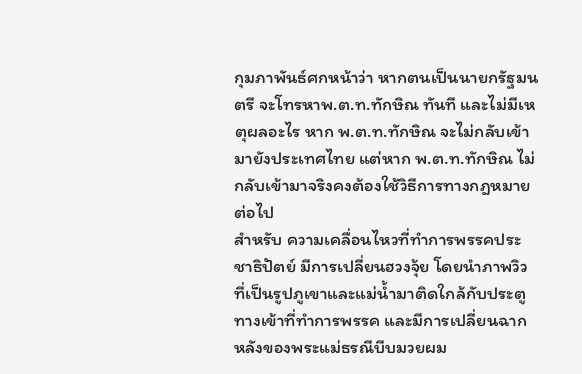กุมภาพันธ์ศกหน้าว่า หากตนเป็นนายกรัฐมนตรี จะโทรหาพ.ต.ท.ทักษิณ ทันที และไม่มีเหตุผลอะไร หาก พ.ต.ท.ทักษิณ จะไม่กลับเข้ามายังประเทศไทย แต่หาก พ.ต.ท.ทักษิณ ไม่กลับเข้ามาจริงคงต้องใช้วิธีการทางกฎหมายต่อไป
สำหรับ ความเคลื่อนไหวที่ทำการพรรคประชาธิปัตย์ มีการเปลี่ยนฮวงจุ้ย โดยนำภาพวิวที่เป็นรูปภูเขาและแม่น้ำมาติดใกล้กับประตูทางเข้าที่ทำการพรรค และมีการเปลี่ยนฉากหลังของพระแม่ธรณีบีบมวยผม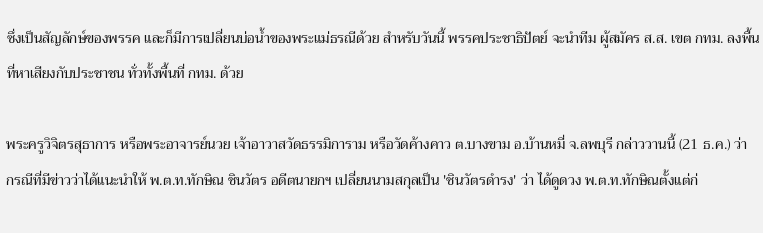ซึ่งเป็นสัญลักษ์ของพรรค และก็มีการเปลี่ยนบ่อน้ำของพระแม่ธรณีด้วย สำหรับวันนี้ พรรคประชาธิปัตย์ จะนำทีม ผู้สมัคร ส.ส. เขต กทม. ลงพื้นที่หาเสียงกับประชาชน ทั่วทั้งพื้นที่ กทม. ด้วย

พระครูวิจิตรสุธาการ หรือพระอาจารย์นวย เจ้าอาวาสวัดธรรมิการาม หรือวัดค้างคาว ต.บางขาม อ.บ้านหมี่ จ.ลพบุรี กล่าววานนี้ (21 ธ.ค.) ว่า
กรณีที่มีข่าวว่าได้แนะนำให้ พ.ต.ท.ทักษิณ ชินวัตร อดีตนายกฯ เปลี่ยนนามสกุลเป็น 'ชินวัตรดำรง' ว่า ได้ดูดวง พ.ต.ท.ทักษิณตั้งแต่ก่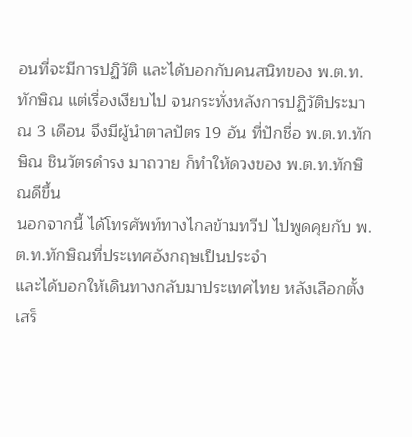อนที่จะมีการปฏิวัติ และได้บอกกับคนสนิทของ พ.ต.ท.ทักษิณ แต่เรื่องเงียบไป จนกระทั่งหลังการปฏิวัติประมาณ 3 เดือน จึงมีผู้นำตาลปัตร 19 อัน ที่ปักชื่อ พ.ต.ท.ทักษิณ ชินวัตรดำรง มาถวาย ก็ทำให้ดวงของ พ.ต.ท.ทักษิณดีขึ้น
นอกจากนี้ ได้โทรศัพท์ทางไกลข้ามทวีป ไปพูดคุยกับ พ.ต.ท.ทักษิณที่ประเทศอังกฤษเป็นประจำ
และได้บอกให้เดินทางกลับมาประเทศไทย หลังเลือกตั้งเสร็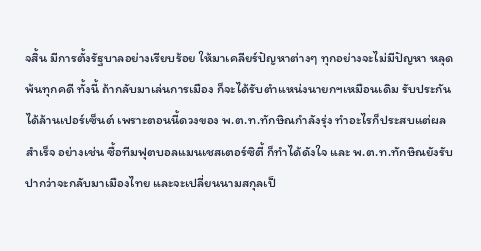จสิ้น มีการตั้งรัฐบาลอย่างเรียบร้อย ให้มาเคลียร์ปัญหาต่างๆ ทุกอย่างจะไม่มีปัญหา หลุดพ้นทุกคดี ทั้งนี้ ถ้ากลับมาเล่นการเมือง ก็จะได้รับตำแหน่งนายกฯเหมือนเดิม รับประกันได้ล้านเปอร์เซ็นต์ เพราะตอนนี้ดวงของ พ.ต.ท.ทักษิณกำลังรุ่ง ทำอะไรก็ประสบแต่ผลสำเร็จ อย่างเช่น ซื้อทีมฟุตบอลแมนเชสเตอร์ซิตี้ ก็ทำได้ดังใจ และ พ.ต.ท.ทักษิณยังรับปากว่าจะกลับมาเมืองไทย และจะเปลี่ยนนามสกุลเป็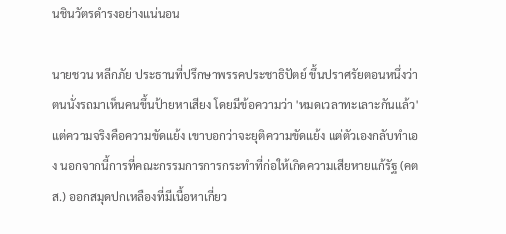นชินวัตรดำรงอย่างแน่นอน

นายชวน หลีกภัย ประธานที่ปรึกษาพรรคประชาธิปัตย์ ขึ้นปราศรัยตอนหนึ่งว่า ตนนั่งรถมาเห็นคนขึ้นป้ายหาเสียง โดยมีข้อความว่า 'หมดเวลาทะเลาะกันแล้ว' แต่ความจริงคือความขัดแย้ง เขาบอกว่าจะยุติความขัดแย้ง แต่ตัวเองกลับทำเอง นอกจากนี้การที่คณะกรรมการการกระทำที่ก่อให้เกิดความเสียหายแก้รัฐ (คตส.) ออกสมุดปกเหลืองที่มีเนื้อหาเกี่ยว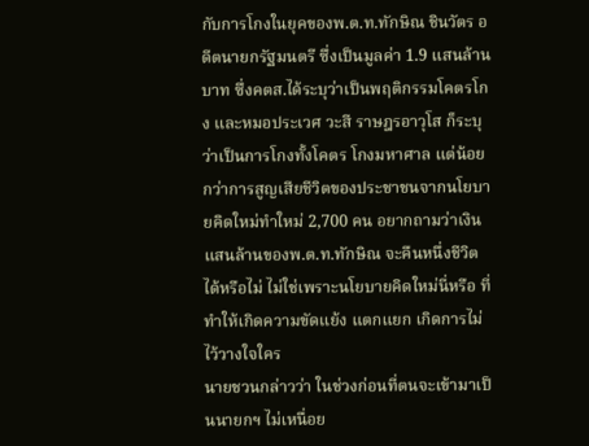กับการโกงในยุคของพ.ต.ท.ทักษิณ ชินวัตร อดีตนายกรัฐมนตรี ซึ่งเป็นมูลค่า 1.9 แสนล้านบาท ซึ่งคตส.ได้ระบุว่าเป็นพฤติกรรมโคตรโกง และหมอประเวศ วะสี ราษฎรอาวุโส ก็ระบุว่าเป็นการโกงทั้งโคตร โกงมหาศาล แต่น้อยกว่าการสูญเสียชีวิตของประชาชนจากนโยบายคิดใหม่ทำใหม่ 2,700 คน อยากถามว่าเงินแสนล้านของพ.ต.ท.ทักษิณ จะคืนหนึ่งชีวิตได้หรือไม่ ไม่ใช่เพราะนโยบายคิดใหม่นี่หรือ ที่ทำให้เกิดความขัดแย้ง แตกแยก เกิดการไม่ไว้วางใจใคร
นายชวนกล่าวว่า ในช่วงก่อนที่ตนจะเข้ามาเป็นนายกฯ ไม่เหนื่อย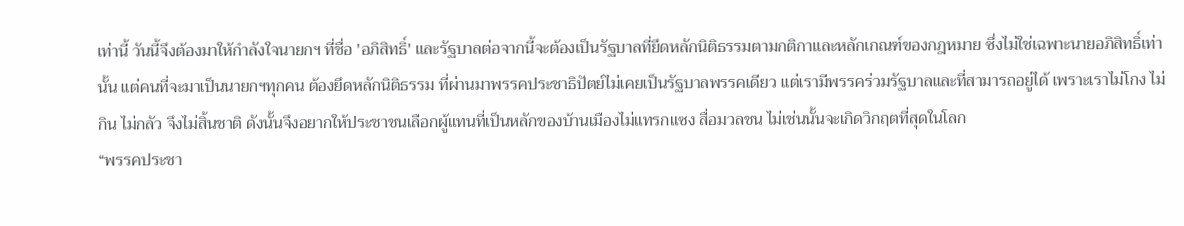เท่านี้ วันนี้จึงต้องมาให้กำลังใจนายกฯ ที่ชื่อ 'อภิสิทธิ์' และรัฐบาลต่อจากนี้จะต้องเป็นรัฐบาลที่ยึดหลักนิติธรรมตามกติกาและหลักเกณฑ์ของกฎหมาย ซึ่งไม่ใช่เฉพาะนายอภิสิทธิ์เท่านั้น แต่คนที่จะมาเป็นนายกฯทุกคน ต้องยึดหลักนิติธรรม ที่ผ่านมาพรรคประชาธิปัตย์ไม่เคยเป็นรัฐบาลพรรคเดียว แต่เรามีพรรคร่วมรัฐบาลและที่สามารถอยู่ได้ เพราะเราไม่โกง ไม่กิน ไม่กลัว จึงไม่สิ้นชาติ ดังนั้นจึงอยากให้ประชาชนเลือกผู้แทนที่เป็นหลักของบ้านเมืองไม่แทรกแซง สื่อมวลชน ไม่เช่นนั้นจะเกิดวิกฤตที่สุดในโลก
“พรรคประชา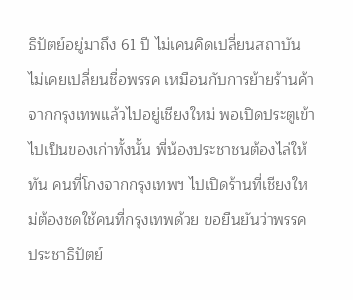ธิปัตย์อยู่มาถึง 61 ปี ไม่เคนคิดเปลี่ยนสถาบัน ไม่เคยเปลี่ยนชื่อพรรค เหมือนกับการย้ายร้านค้าจากกรุงเทพแล้วไปอยู่เชียงใหม่ พอเปิดประตูเข้าไปเป็นของเก่าทั้งนั้น พี่น้องประชาชนต้องไล่ให้ทัน คนที่โกงจากกรุงเทพฯ ไปเปิดร้านที่เชียงใหม่ต้องชดใช้คนที่กรุงเทพด้วย ขอยืนยันว่าพรรคประชาธิปัตย์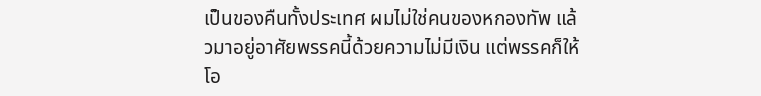เป็นของคืนทั้งประเทศ ผมไม่ใช่คนของหกองทัพ แล้วมาอยู่อาศัยพรรคนี้ด้วยความไม่มีเงิน แต่พรรคก็ให้โอ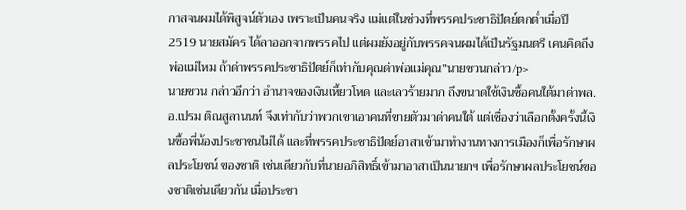กาสจนผมได้พิสูจน์ตัวเอง เพราะเป็นคนจริง แม่แต่ในช่วงที่พรรคประชาธิปัตย์ตกต่ำเมื่อปี 2519 นายสมัคร ได้ลาออกจากพรรคไป แต่ผมยังอยู่กับพรรคจนผมได้เป็นรัฐมนตรี เคนคิดถึงพ่อแม่ไหม ถ้าด่าพรรคประชาธิปัตย์ก็เท่ากับคุณด่าพ่อแม่คุณ”นายชวนกล่าว/p>
นายชวน กล่าวอีกว่า อำนาจของเงินเหี้ยวโหด และเลวร้ายมาก ถึงขนาดใช้เงินซื้อคนใต้มาด่าพล.อ.เปรม ติณสูลานนท์ จึงเท่ากับว่าพวกเขาเอาคนที่ขายตัวมาด่าคนใต้ แต่เชื่องว่าเลือกตั้งครั้งนี้เงินซื้อพี่น้องประชาชนไม่ได้ และที่พรรคประชาธิปัตย์อาสาเข้ามาทำงานทางการเมืองก็เพื่อรักษาผลประโยชน์ ของชาติ เช่นเดียวกับที่นายอภิสิทธิ์เข้ามาอาสาเป็นนายกฯ เพื่อรักษาผลประโยชน์ของชาติเช่นเดียวกัน เมื่อประชา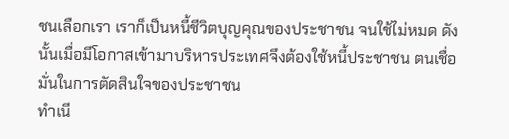ชนเลือกเรา เราก็เป็นหนี้ชีวิตบุญคุณของประชาชน จนใช้ไม่หมด ดังนั้นเมื่อมีโอกาสเข้ามาบริหารประเทศจึงต้องใช้หนี้ประชาชน ตนเชื่อมั่นในการตัดสินใจของประชาชน
ทำเนี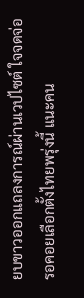ยบขาวออกแถลงการณ์ผ่านเวปไซต์ ใจจดจ่อรอคอยเลือกตั้งไทยพรุ่งนี้ แนะคน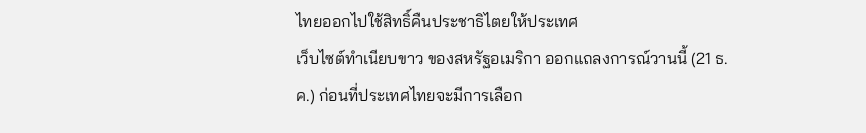ไทยออกไปใช้สิทธิ์คืนประชาธิไตยให้ประเทศ
เว็บไซต์ทำเนียบขาว ของสหรัฐอเมริกา ออกแถลงการณ์วานนี้ (21 ธ.ค.) ก่อนที่ประเทศไทยจะมีการเลือก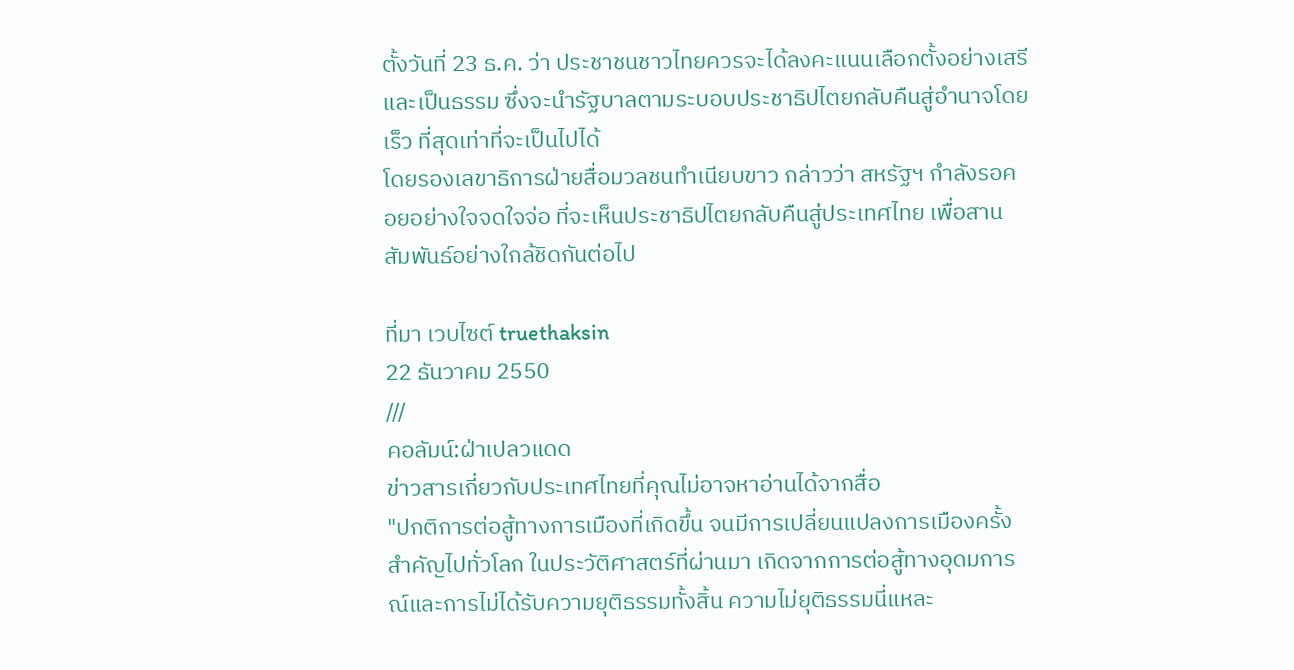ตั้งวันที่ 23 ธ.ค. ว่า ประชาชนชาวไทยควรจะได้ลงคะแนนเลือกตั้งอย่างเสรีและเป็นธรรม ซึ่งจะนำรัฐบาลตามระบอบประชาธิปไตยกลับคืนสู่อำนาจโดยเร็ว ที่สุดเท่าที่จะเป็นไปได้
โดยรองเลขาธิการฝ่ายสื่อมวลชนทำเนียบขาว กล่าวว่า สหรัฐฯ กำลังรอคอยอย่างใจจดใจจ่อ ที่จะเห็นประชาธิปไตยกลับคืนสู่ประเทศไทย เพื่อสานสัมพันธ์อย่างใกล้ชิดกันต่อไป

ที่มา เวบไซต์ truethaksin
22 ธันวาคม 2550
///
คอลัมน์:ฝ่าเปลวแดด
ข่าวสารเกี่ยวกับประเทศไทยที่คุณไม่อาจหาอ่านได้จากสื่อ
"ปกติการต่อสู้ทางการเมืองที่เกิดขึ้น จนมีการเปลี่ยนแปลงการเมืองครั้งสำคัญไปทั่วโลก ในประวัติศาสตร์ที่ผ่านมา เกิดจากการต่อสู้ทางอุดมการณ์และการไม่ได้รับความยุติธรรมทั้งสิ้น ความไม่ยุติธรรมนี่แหละ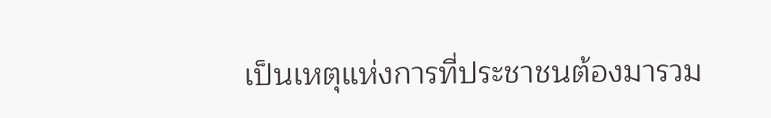เป็นเหตุแห่งการที่ประชาชนต้องมารวม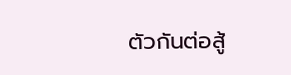ตัวกันต่อสู้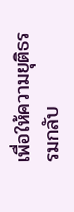เพื่อให้ความยุติธรรมกลับ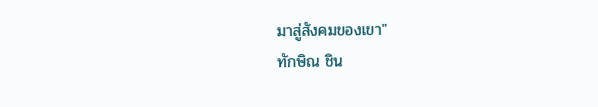มาสู่สังคมของเขา"
ทักษิณ ชิน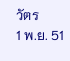วัตร
1 พ.ย. 51